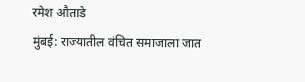रमेश औताडे
मुंबई: राज्यातील वंचित समाजाला जात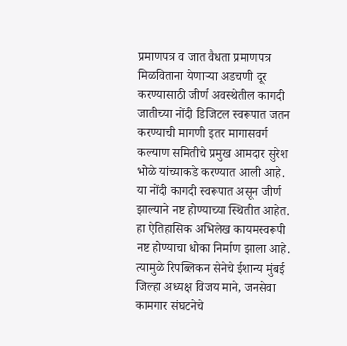प्रमाणपत्र व जात वैधता प्रमाणपत्र मिळविताना येणाऱ्या अडचणी दूर करण्यासाठी जीर्ण अवस्थेतील कागदी जातीच्या नोंदी डिजिटल स्वरूपात जतन करण्याची मागणी इतर मागासवर्ग कल्याण समितीचे प्रमुख आमदार सुरेश भोळे यांच्याकडे करण्यात आली आहे. या नोंदी कागदी स्वरूपात असून जीर्ण झाल्याने नष्ट होण्याच्या स्थितीत आहेत. हा ऐतिहासिक अभिलेख कायमस्वरूपी नष्ट होण्याचा धोका निर्माण झाला आहे. त्यामुळे रिपब्लिकन सेनेचे ईशान्य मुंबई जिल्हा अध्यक्ष विजय माने, जनसेवा कामगार संघटनेचे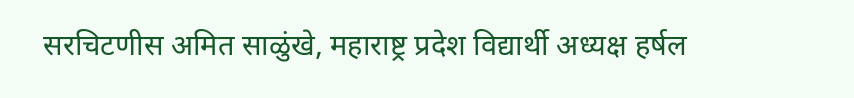सरचिटणीस अमित साळुंखे, महाराष्ट्र प्रदेश विद्यार्थी अध्यक्ष हर्षल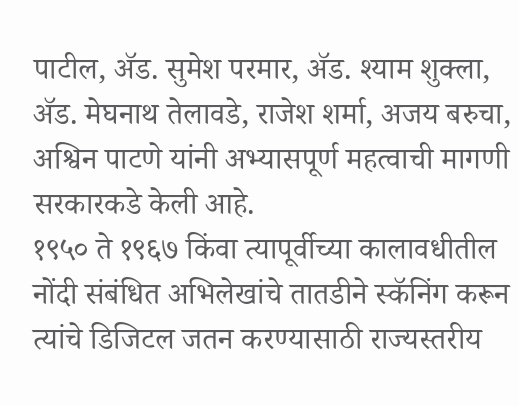पाटील, ॲड. सुमेश परमार, ॲड. श्याम शुक्ला, ॲड. मेघनाथ तेलावडे, राजेश शर्मा, अजय बरुचा, अश्विन पाटणे यांनी अभ्यासपूर्ण महत्वाची मागणी सरकारकडे केली आहे.
१९५० ते १९६७ किंवा त्यापूर्वीच्या कालावधीतील नोंदी संबंधित अभिलेखांचे तातडीने स्कॅनिंग करून त्यांचे डिजिटल जतन करण्यासाठी राज्यस्तरीय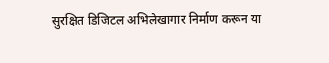सुरक्षित डिजिटल अभिलेखागार निर्माण करून या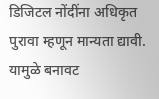डिजिटल नोंदींना अधिकृत पुरावा म्हणून मान्यता द्यावी. यामुळे बनावट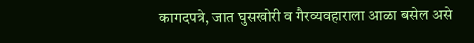कागदपत्रे, जात घुसखोरी व गैरव्यवहाराला आळा बसेल असे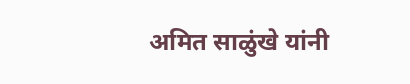अमित साळुंखे यांनी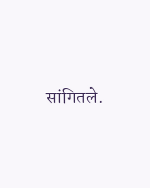सांगितले.